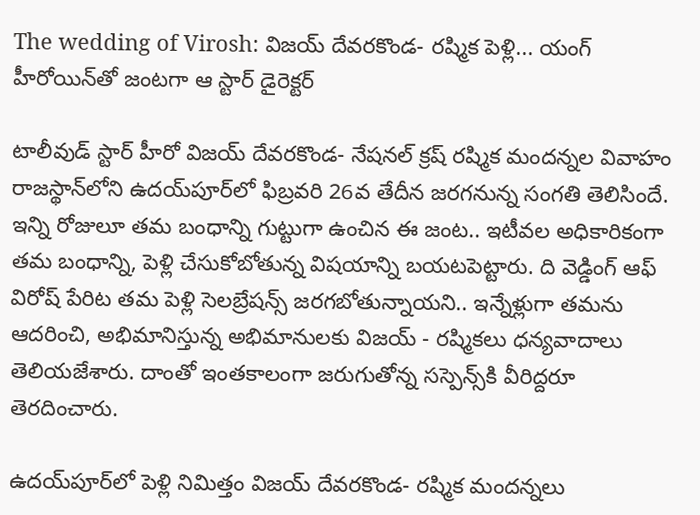The wedding of Virosh: విజయ్‌ దేవరకొండ- రష్మిక పెళ్లి... యంగ్ హీరోయిన్‌తో జంటగా ఆ స్టార్ డైరెక్టర్

టాలీవుడ్ స్టార్ హీరో విజయ్ దేవరకొండ- నేషనల్ క్రష్ రష్మిక మందన్నల వివాహం రాజస్థాన్‌లోని ఉదయ్‌పూర్‌లో ఫిబ్రవరి 26వ తేదీన జరగనున్న సంగతి తెలిసిందే. ఇన్ని రోజులూ తమ బంధాన్ని గుట్టుగా ఉంచిన ఈ జంట.. ఇటీవల అధికారికంగా తమ బంధాన్ని, పెళ్లి చేసుకోబోతున్న విషయాన్ని బయటపెట్టారు. ది వెడ్డింగ్ ఆఫ్ విరోష్ పేరిట తమ పెళ్లి సెలబ్రేషన్స్ జరగబోతున్నాయని.. ఇన్నేళ్లుగా తమను ఆదరించి, అభిమానిస్తున్న అభిమానులకు విజయ్ - రష్మికలు ధన్యవాదాలు తెలియజేశారు. దాంతో ఇంతకాలంగా జరుగుతోన్న సస్పెన్స్‌కి వీరిద్దరూ తెరదించారు.

ఉదయ్‌పూర్‌లో పెళ్లి నిమిత్తం విజయ్ దేవరకొండ- రష్మిక మందన్నలు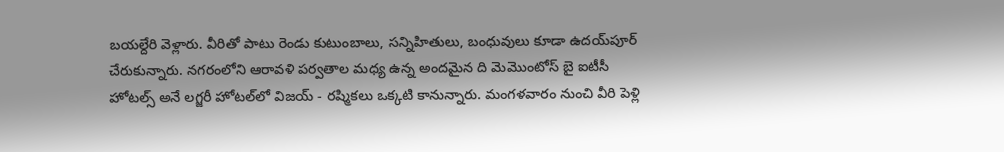బయల్దేరి వెళ్లారు. వీరితో పాటు రెండు కుటుంబాలు, సన్నిహితులు, బంధువులు కూడా ఉదయ్‌పూర్ చేరుకున్నారు. నగరంలోని ఆరావళి పర్వతాల మధ్య ఉన్న అందమైన ది మెమొంటోస్ బై ఐటీసీ హోటల్స్‌ అనే లగ్జరీ హోటల్‌లో విజయ్ - రష్మికలు ఒక్కటి కానున్నారు. మంగళవారం నుంచి వీరి పెళ్లి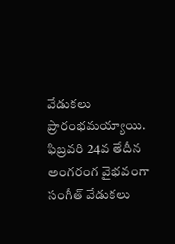వేడుకలు ప్రారంభమయ్యాయి. ఫిబ్రవరి 24వ తేదీన అంగరంగ వైభవంగా సంగీత్ వేడుకలు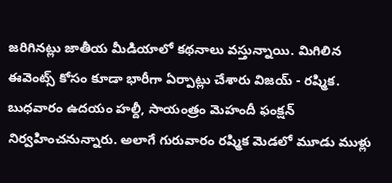జరిగినట్లు జాతీయ మీడియాలో కథనాలు వస్తున్నాయి. మిగిలిన ఈవెంట్స్ కోసం కూడా భారీగా ఏర్పాట్లు చేశారు విజయ్ - రష్మిక. బుధవారం ఉదయం హల్దీ, సాయంత్రం మెహందీ ఫంక్షన్ నిర్వహించనున్నారు. అలాగే గురువారం రష్మిక మెడలో మూడు ముళ్లు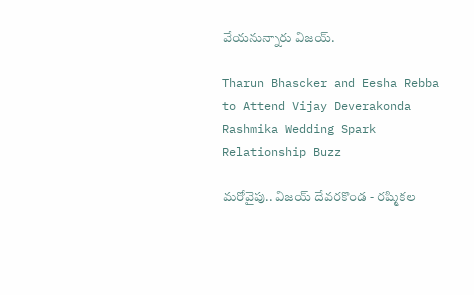వేయనున్నారు విజయ్.

Tharun Bhascker and Eesha Rebba to Attend Vijay Deverakonda Rashmika Wedding Spark Relationship Buzz

మరోవైపు.. విజయ్ దేవరకొండ - రష్మికల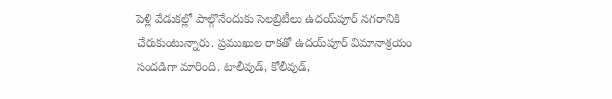పెళ్లి వేడుకల్లో పాల్గొనేందుకు సెలబ్రిటీలు ఉదయ్‌పూర్‌ నగరానికి చేరుకుంటున్నారు. ప్రముఖుల రాకతో ఉదయ్‌పూర్ విమానాశ్రయం సందడిగా మారింది. టాలీవుడ్, కోలీవుడ్,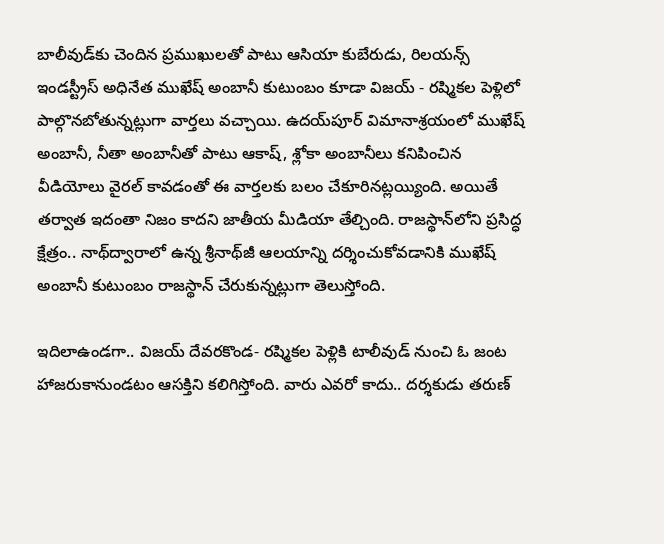బాలీవుడ్‌కు చెందిన ప్రముఖులతో పాటు ఆసియా కుబేరుడు, రిలయన్స్ ఇండస్ట్రీస్ అధినేత ముఖేష్ అంబానీ కుటుంబం కూడా విజయ్ - రష్మికల పెళ్లిలో పాల్గొనబోతున్నట్లుగా వార్తలు వచ్చాయి. ఉదయ్‌పూర్ విమానాశ్రయంలో ముఖేష్ అంబానీ, నీతా అంబానీతో పాటు ఆకాష్, శ్లోకా అంబానీలు కనిపించిన వీడియోలు వైరల్ కావడంతో ఈ వార్తలకు బలం చేకూరినట్లయ్యింది. అయితే తర్వాత ఇదంతా నిజం కాదని జాతీయ మీడియా తేల్చింది. రాజస్థాన్‌లోని ప్రసిద్ధ క్షేత్రం.. నాథ్‌ద్వారాలో ఉన్న శ్రీనాథ్‌జీ ఆలయాన్ని దర్శించుకోవడానికి ముఖేష్ అంబానీ కుటుంబం రాజస్థాన్‌ చేరుకున్నట్లుగా తెలుస్తోంది.

ఇదిలాఉండగా.. విజయ్ దేవరకొండ- రష్మికల పెళ్లికి టాలీవుడ్ నుంచి ఓ జంట హాజరుకానుండటం ఆసక్తిని కలిగిస్తోంది. వారు ఎవరో కాదు.. దర్శకుడు తరుణ్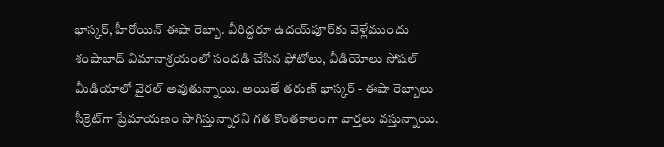భాస్కర్, హీరోయిన్ ఈషా రెబ్బా. వీరిద్దరూ ఉదయ్‌పూర్‌కు వెళ్లేముందు శంషాబాద్ విమానాశ్రయంలో సందడి చేసిన ఫోటోలు, వీడియోలు సోషల్ మీడియాలో వైరల్ అవుతున్నాయి. అయితే తరుణ్ భాస్కర్ - ఈషా రెబ్బాలు సీక్రెట్‌గా ప్రేమాయణం సాగిస్తున్నారని గత కొంతకాలంగా వార్తలు వస్తున్నాయి.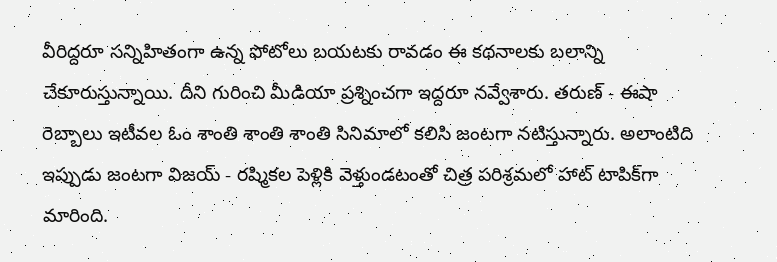వీరిద్దరూ సన్నిహితంగా ఉన్న ఫోటోలు బయటకు రావడం ఈ కథనాలకు బలాన్ని చేకూరుస్తున్నాయి. దీని గురించి మీడియా ప్రశ్నించగా ఇద్దరూ నవ్వేశారు. తరుణ్ - ఈషా రెబ్బాలు ఇటీవల ఓం శాంతి శాంతి శాంతి సినిమాలో కలిసి జంటగా నటిస్తున్నారు. అలాంటిది ఇప్పుడు జంటగా విజయ్ - రష్మికల పెళ్లికి వెళ్తుండటంతో చిత్ర పరిశ్రమలో హాట్ టాపిక్‌గా మారింది.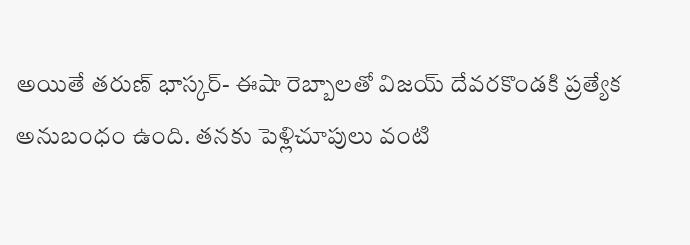అయితే తరుణ్ భాస్కర్- ఈషా రెబ్బాలతో విజయ్‌ దేవరకొండకి ప్రత్యేక అనుబంధం ఉంది. తనకు పెళ్లిచూపులు వంటి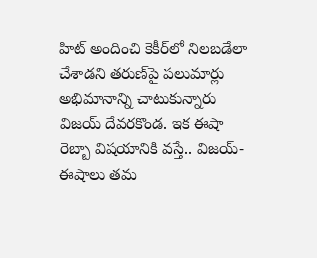హిట్ అందించి కెకీర్‌లో నిలబడేలా చేశాడని తరుణ్‌పై పలుమార్లు అభిమానాన్ని చాటుకున్నారు విజయ్ దేవరకొండ. ఇక ఈషా రెబ్బా విషయానికి వస్తే.. విజయ్- ఈషాలు తమ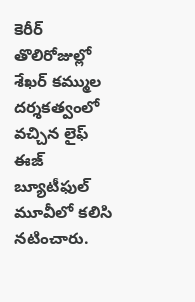కెరీర్ తొలిరోజుల్లో శేఖర్ కమ్ముల దర్శకత్వంలో వచ్చిన లైఫ్ ఈజ్ బ్యూటీఫుల్ మూవీలో కలిసి నటించారు.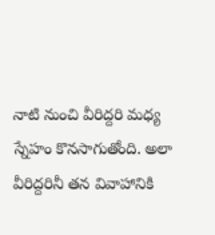నాటి నుంచి వీరిద్దరి మధ్య స్నేహం కొనసాగుతోంది. అలా వీరిద్దరినీ తన వివాహానికి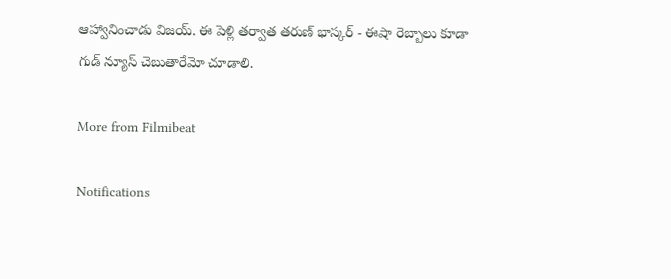ఆహ్వానించాడు విజయ్. ఈ పెళ్లి తర్వాత తరుణ్ భాస్కర్ - ఈషా రెబ్బాలు కూడా గుడ్ న్యూస్ చెబుతారేమో చూడాలి.

More from Filmibeat

Notifications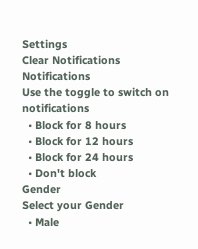Settings
Clear Notifications
Notifications
Use the toggle to switch on notifications
  • Block for 8 hours
  • Block for 12 hours
  • Block for 24 hours
  • Don't block
Gender
Select your Gender
  • Male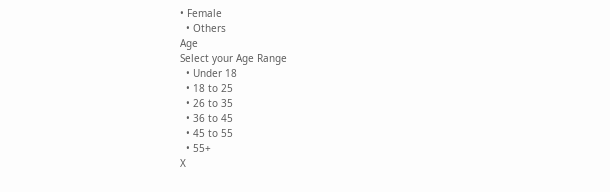• Female
  • Others
Age
Select your Age Range
  • Under 18
  • 18 to 25
  • 26 to 35
  • 36 to 45
  • 45 to 55
  • 55+
X